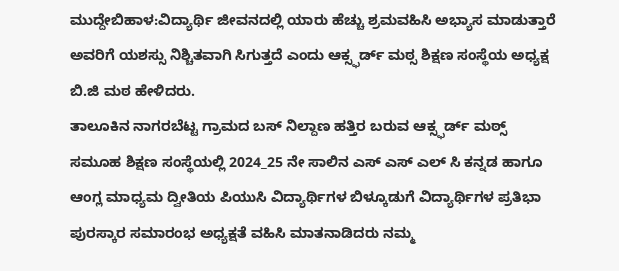ಮುದ್ದೇಬಿಹಾಳ:ವಿದ್ಯಾರ್ಥಿ ಜೀವನದಲ್ಲಿ ಯಾರು ಹೆಚ್ಚು ಶ್ರಮವಹಿಸಿ ಅಭ್ಯಾಸ ಮಾಡುತ್ತಾರೆ ಅವರಿಗೆ ಯಶಸ್ಸು ನಿಶ್ಚಿತವಾಗಿ ಸಿಗುತ್ತದೆ ಎಂದು ಆಕ್ಸ್ಫರ್ಡ್ ಮಠ್ಸ ಶಿಕ್ಷಣ ಸಂಸ್ಥೆಯ ಅಧ್ಯಕ್ಷ ಬಿ.ಜಿ ಮಠ ಹೇಳಿದರು.
ತಾಲೂಕಿನ ನಾಗರಬೆಟ್ಟ ಗ್ರಾಮದ ಬಸ್ ನಿಲ್ದಾಣ ಹತ್ತಿರ ಬರುವ ಆಕ್ಸ್ಫರ್ಡ್ ಮಠ್ಸ್ ಸಮೂಹ ಶಿಕ್ಷಣ ಸಂಸ್ಥೆಯಲ್ಲಿ 2024_25 ನೇ ಸಾಲಿನ ಎಸ್ ಎಸ್ ಎಲ್ ಸಿ ಕನ್ನಡ ಹಾಗೂ ಆಂಗ್ಲ ಮಾಧ್ಯಮ ದ್ವೀತಿಯ ಪಿಯುಸಿ ವಿದ್ಯಾರ್ಥಿಗಳ ಬಿಳ್ಕೂಡುಗೆ ವಿದ್ಯಾರ್ಥಿಗಳ ಪ್ರತಿಭಾ ಪುರಸ್ಕಾರ ಸಮಾರಂಭ ಅಧ್ಯಕ್ಷತೆ ವಹಿಸಿ ಮಾತನಾಡಿದರು ನಮ್ಮ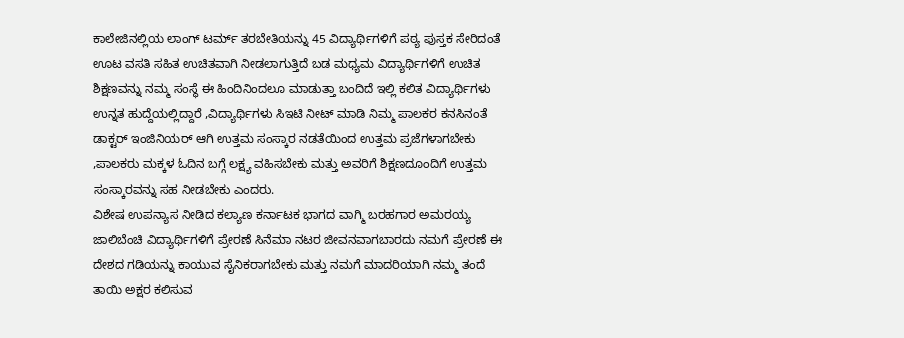ಕಾಲೇಜಿನಲ್ಲಿಯ ಲಾಂಗ್ ಟರ್ಮ್ ತರಬೇತಿಯನ್ನು 45 ವಿದ್ಯಾರ್ಥಿಗಳಿಗೆ ಪಠ್ಯ ಪುಸ್ತಕ ಸೇರಿದಂತೆ ಊಟ ವಸತಿ ಸಹಿತ ಉಚಿತವಾಗಿ ನೀಡಲಾಗುತ್ತಿದೆ ಬಡ ಮಧ್ಯಮ ವಿದ್ಯಾರ್ಥಿಗಳಿಗೆ ಉಚಿತ ಶಿಕ್ಷಣವನ್ನು ನಮ್ಮ ಸಂಸ್ಥೆ ಈ ಹಿಂದಿನಿಂದಲೂ ಮಾಡುತ್ತಾ ಬಂದಿದೆ ಇಲ್ಲಿ ಕಲಿತ ವಿದ್ಯಾರ್ಥಿಗಳು ಉನ್ನತ ಹುದ್ದೆಯಲ್ಲಿದ್ದಾರೆ ,ವಿದ್ಯಾರ್ಥಿಗಳು ಸಿಇಟಿ ನೀಟ್ ಮಾಡಿ ನಿಮ್ಮ ಪಾಲಕರ ಕನಸಿನಂತೆ ಡಾಕ್ಟರ್ ಇಂಜಿನಿಯರ್ ಆಗಿ ಉತ್ತಮ ಸಂಸ್ಕಾರ ನಡತೆಯಿಂದ ಉತ್ತಮ ಪ್ರಜೆಗಳಾಗಬೇಕು ,ಪಾಲಕರು ಮಕ್ಕಳ ಓದಿನ ಬಗ್ಗೆ ಲಕ್ಷ್ಯ ವಹಿಸಬೇಕು ಮತ್ತು ಅವರಿಗೆ ಶಿಕ್ಷಣದೂಂದಿಗೆ ಉತ್ತಮ ಸಂಸ್ಕಾರವನ್ನು ಸಹ ನೀಡಬೇಕು ಎಂದರು.
ವಿಶೇಷ ಉಪನ್ಯಾಸ ನೀಡಿದ ಕಲ್ಯಾಣ ಕರ್ನಾಟಕ ಭಾಗದ ವಾಗ್ಮಿ ಬರಹಗಾರ ಅಮರಯ್ಯ ಜಾಲಿಬೆಂಚಿ ವಿದ್ಯಾರ್ಥಿಗಳಿಗೆ ಪ್ರೇರಣೆ ಸಿನೆಮಾ ನಟರ ಜೀವನವಾಗಬಾರದು ನಮಗೆ ಪ್ರೇರಣೆ ಈ ದೇಶದ ಗಡಿಯನ್ನು ಕಾಯುವ ಸೈನಿಕರಾಗಬೇಕು ಮತ್ತು ನಮಗೆ ಮಾದರಿಯಾಗಿ ನಮ್ಮ ತಂದೆ ತಾಯಿ ಅಕ್ಷರ ಕಲಿಸುವ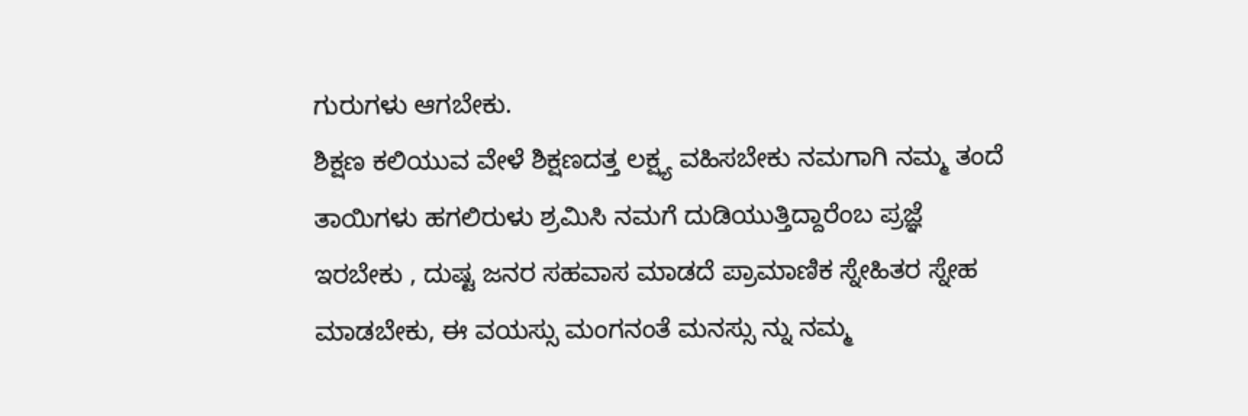ಗುರುಗಳು ಆಗಬೇಕು.
ಶಿಕ್ಷಣ ಕಲಿಯುವ ವೇಳೆ ಶಿಕ್ಷಣದತ್ತ ಲಕ್ಷ್ಯ ವಹಿಸಬೇಕು ನಮಗಾಗಿ ನಮ್ಮ ತಂದೆ ತಾಯಿಗಳು ಹಗಲಿರುಳು ಶ್ರಮಿಸಿ ನಮಗೆ ದುಡಿಯುತ್ತಿದ್ದಾರೆಂಬ ಪ್ರಜ್ಞೆ ಇರಬೇಕು , ದುಷ್ಟ ಜನರ ಸಹವಾಸ ಮಾಡದೆ ಪ್ರಾಮಾಣಿಕ ಸ್ನೇಹಿತರ ಸ್ನೇಹ ಮಾಡಬೇಕು, ಈ ವಯಸ್ಸು ಮಂಗನಂತೆ ಮನಸ್ಸು ನ್ನು ನಮ್ಮ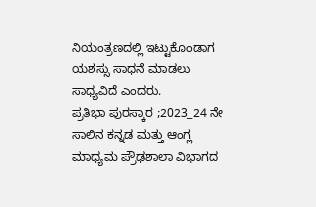ನಿಯಂತ್ರಣದಲ್ಲಿ ಇಟ್ಟುಕೊಂಡಾಗ ಯಶಸ್ಸು ಸಾಧನೆ ಮಾಡಲು ಸಾಧ್ಯವಿದೆ ಎಂದರು.
ಪ್ರತಿಭಾ ಪುರಸ್ಕಾರ ;2023_24 ನೇ ಸಾಲಿನ ಕನ್ನಡ ಮತ್ತು ಆಂಗ್ಲ ಮಾಧ್ಯಮ ಪ್ರೌಢಶಾಲಾ ವಿಭಾಗದ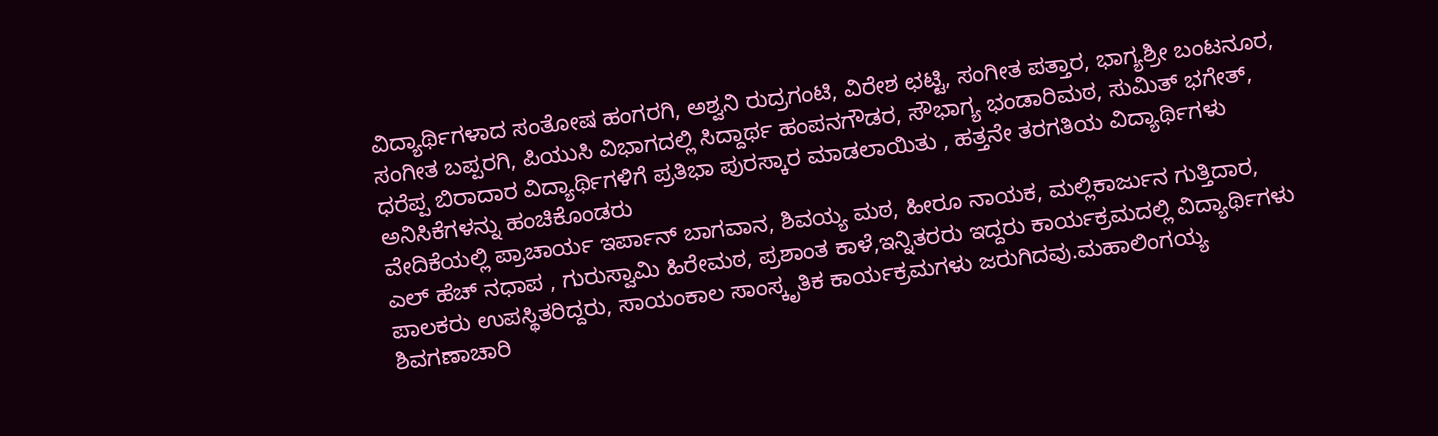ವಿದ್ಯಾರ್ಥಿಗಳಾದ ಸಂತೋಷ ಹಂಗರಗಿ, ಅಶ್ವನಿ ರುದ್ರಗಂಟಿ, ವಿರೇಶ ಛಟ್ಟಿ, ಸಂಗೀತ ಪತ್ತಾರ, ಭಾಗ್ಯಶ್ರೀ ಬಂಟನೂರ, ಸಂಗೀತ ಬಪ್ಪರಗಿ, ಪಿಯುಸಿ ವಿಭಾಗದಲ್ಲಿ ಸಿದ್ದಾರ್ಥ ಹಂಪನಗೌಡರ, ಸೌಭಾಗ್ಯ ಭಂಡಾರಿಮಠ, ಸುಮಿತ್ ಭಗೇತ್, ಧರೆಪ್ಪ ಬಿರಾದಾರ ವಿದ್ಯಾರ್ಥಿಗಳಿಗೆ ಪ್ರತಿಭಾ ಪುರಸ್ಕಾರ ಮಾಡಲಾಯಿತು , ಹತ್ತನೇ ತರಗತಿಯ ವಿದ್ಯಾರ್ಥಿಗಳು ಅನಿಸಿಕೆಗಳನ್ನು ಹಂಚಿಕೊಂಡರು
ವೇದಿಕೆಯಲ್ಲಿ ಪ್ರಾಚಾರ್ಯ ಇರ್ಪಾನ್ ಬಾಗವಾನ, ಶಿವಯ್ಯ ಮಠ, ಹೀರೂ ನಾಯಕ, ಮಲ್ಲಿಕಾರ್ಜುನ ಗುತ್ತಿದಾರ, ಎಲ್ ಹೆಚ್ ನಧಾಪ , ಗುರುಸ್ವಾಮಿ ಹಿರೇಮಠ, ಪ್ರಶಾಂತ ಕಾಳೆ,ಇನ್ನಿತರರು ಇದ್ದರು ಕಾರ್ಯಕ್ರಮದಲ್ಲಿ ವಿದ್ಯಾರ್ಥಿಗಳು ಪಾಲಕರು ಉಪಸ್ಥಿತರಿದ್ದರು, ಸಾಯಂಕಾಲ ಸಾಂಸ್ಕೃತಿಕ ಕಾರ್ಯಕ್ರಮಗಳು ಜರುಗಿದವು.ಮಹಾಲಿಂಗಯ್ಯ ಶಿವಗಣಾಚಾರಿ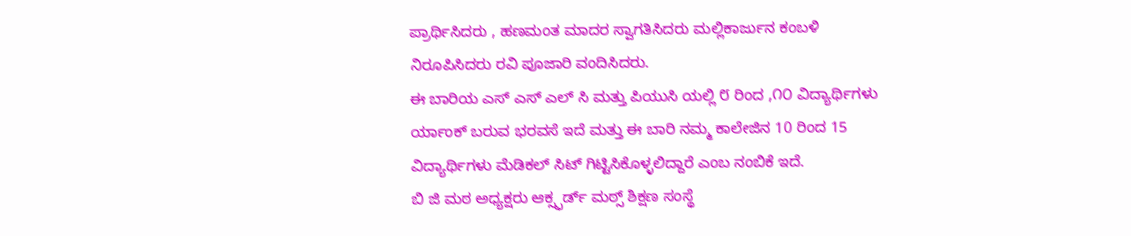ಪ್ರಾರ್ಥಿಸಿದರು , ಹಣಮಂತ ಮಾದರ ಸ್ವಾಗತಿಸಿದರು ಮಲ್ಲಿಕಾರ್ಜುನ ಕಂಬಳಿ ನಿರೂಪಿಸಿದರು ರವಿ ಪೂಜಾರಿ ವಂದಿಸಿದರು.
ಈ ಬಾರಿಯ ಎಸ್ ಎಸ್ ಎಲ್ ಸಿ ಮತ್ತು ಪಿಯುಸಿ ಯಲ್ಲಿ ೮ ರಿಂದ ,೧೦ ವಿದ್ಯಾರ್ಥಿಗಳು ರ್ಯಾಂಕ್ ಬರುವ ಭರವಸೆ ಇದೆ ಮತ್ತು ಈ ಬಾರಿ ನಮ್ಮ ಕಾಲೇಜಿನ 10 ರಿಂದ 15 ವಿದ್ಯಾರ್ಥಿಗಳು ಮೆಡಿಕಲ್ ಸಿಟ್ ಗಿಟ್ಟಿಸಿಕೊಳ್ಳಲಿದ್ದಾರೆ ಎಂಬ ನಂಬಿಕೆ ಇದೆ.
ಬಿ ಜಿ ಮಠ ಅಧ್ಯಕ್ಷರು ಆಕ್ಸ್ಫರ್ಡ್ ಮಠ್ಸ್ ಶಿಕ್ಷಣ ಸಂಸ್ಥೆ